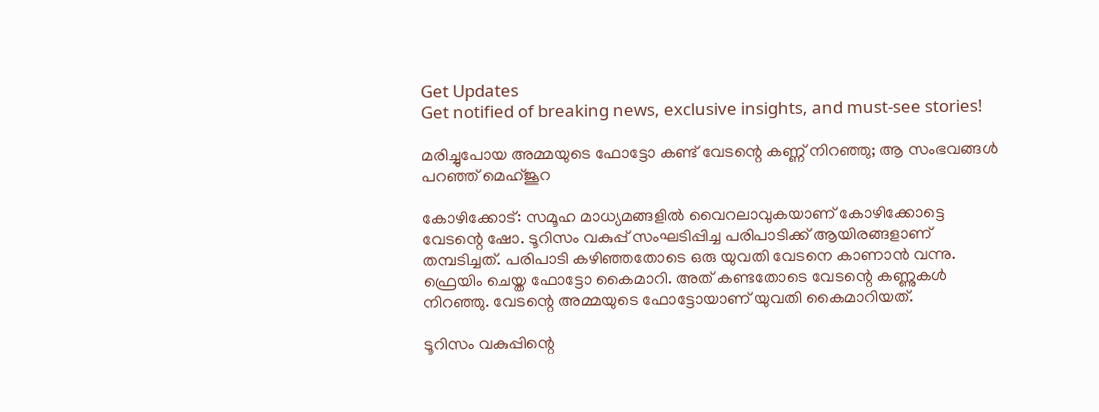Get Updates
Get notified of breaking news, exclusive insights, and must-see stories!

മരിച്ചുപോയ അമ്മയുടെ ഫോട്ടോ കണ്ട് വേടന്റെ കണ്ണ് നിറഞ്ഞു; ആ സംഭവങ്ങള്‍ പറഞ്ഞ് മെഹ്ജൂറ

കോഴിക്കോട്: സമൂഹ മാധ്യമങ്ങളില്‍ വൈറലാവുകയാണ് കോഴിക്കോട്ടെ വേടന്റെ ഷോ. ടൂറിസം വകുപ്പ് സംഘടിപ്പിച്ച പരിപാടിക്ക് ആയിരങ്ങളാണ് തമ്പടിച്ചത്. പരിപാടി കഴിഞ്ഞതോടെ ഒരു യുവതി വേടനെ കാണാന്‍ വന്നു. ഫ്രെയിം ചെയ്ത ഫോട്ടോ കൈമാറി. അത് കണ്ടതോടെ വേടന്റെ കണ്ണുകള്‍ നിറഞ്ഞു. വേടന്റെ അമ്മയുടെ ഫോട്ടോയാണ് യുവതി കൈമാറിയത്.

ടൂറിസം വകുപ്പിന്റെ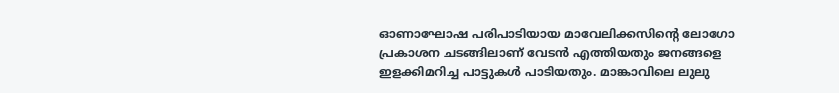ഓണാഘോഷ പരിപാടിയായ മാവേലിക്കസിന്റെ ലോഗോ പ്രകാശന ചടങ്ങിലാണ് വേടന്‍ എത്തിയതും ജനങ്ങളെ ഇളക്കിമറിച്ച പാട്ടുകള്‍ പാടിയതും. മാങ്കാവിലെ ലുലു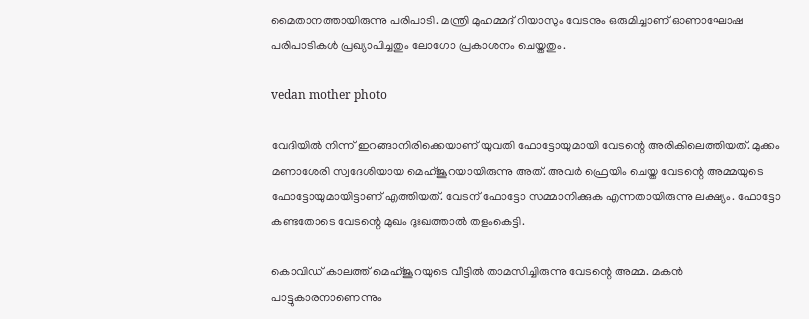മൈതാനത്തായിരുന്നു പരിപാടി. മന്ത്രി മുഹമ്മദ് റിയാസും വേടനും ഒരുമിച്ചാണ് ഓണാഘോഷ പരിപാടികള്‍ പ്രഖ്യാപിച്ചതും ലോഗോ പ്രകാശനം ചെയ്തതും.

vedan mother photo

വേദിയില്‍ നിന്ന് ഇറങ്ങാനിരിക്കെയാണ് യുവതി ഫോട്ടോയുമായി വേടന്റെ അരികിലെത്തിയത്. മുക്കം മണാശേരി സ്വദേശിയായ മെഹ്ജൂറയായിരുന്നു അത്. അവര്‍ ഫ്രെയിം ചെയ്ത വേടന്റെ അമ്മയുടെ ഫോട്ടോയുമായിട്ടാണ് എത്തിയത്. വേടന് ഫോട്ടോ സമ്മാനിക്കുക എന്നതായിരുന്നു ലക്ഷ്യം. ഫോട്ടോ കണ്ടതോടെ വേടന്റെ മുഖം ദുഃഖത്താല്‍ തളംകെട്ടി.

കൊവിഡ് കാലത്ത് മെഹ്ജൂറയുടെ വീട്ടില്‍ താമസിച്ചിരുന്നു വേടന്റെ അമ്മ. മകന്‍ പാട്ടുകാരനാണെന്നും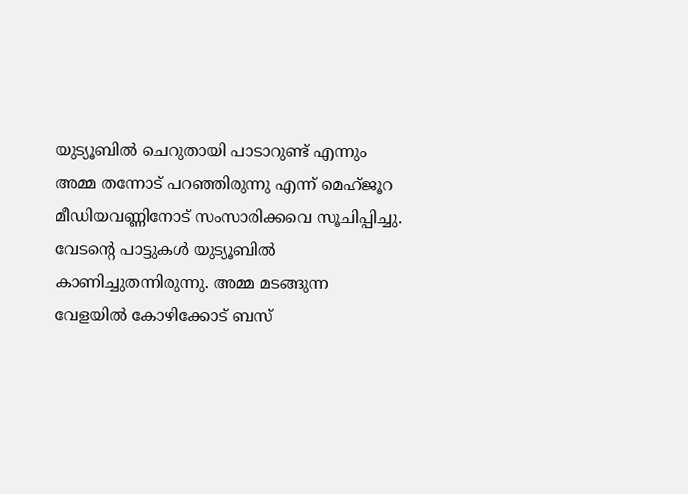യുട്യൂബില്‍ ചെറുതായി പാടാറുണ്ട് എന്നും അമ്മ തന്നോട് പറഞ്ഞിരുന്നു എന്ന് മെഹ്ജൂറ മീഡിയവണ്ണിനോട് സംസാരിക്കവെ സൂചിപ്പിച്ചു. വേടന്റെ പാട്ടുകള്‍ യുട്യൂബില്‍ കാണിച്ചുതന്നിരുന്നു. അമ്മ മടങ്ങുന്ന വേളയില്‍ കോഴിക്കോട് ബസ്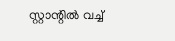സ്റ്റാന്റില്‍ വച്ച്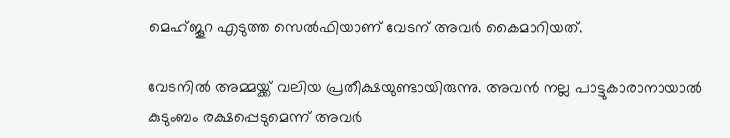മെഹ്ജൂറ എടുത്ത സെല്‍ഫിയാണ് വേടന് അവര്‍ കൈമാറിയത്.

വേടനില്‍ അമ്മയ്ക്ക് വലിയ പ്രതീക്ഷയുണ്ടായിരുന്നു. അവന്‍ നല്ല പാട്ടുകാരാനായാല്‍ കുടുംബം രക്ഷപ്പെടുമെന്ന് അവര്‍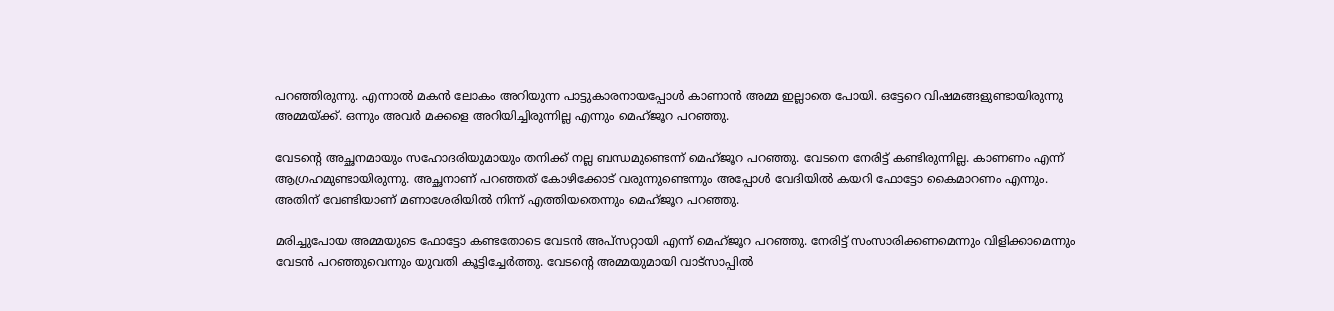പറഞ്ഞിരുന്നു. എന്നാല്‍ മകന്‍ ലോകം അറിയുന്ന പാട്ടുകാരനായപ്പോള്‍ കാണാന്‍ അമ്മ ഇല്ലാതെ പോയി. ഒട്ടേറെ വിഷമങ്ങളുണ്ടായിരുന്നു അമ്മയ്ക്ക്. ഒന്നും അവര്‍ മക്കളെ അറിയിച്ചിരുന്നില്ല എന്നും മെഹ്ജൂറ പറഞ്ഞു.

വേടന്റെ അച്ഛനമായും സഹോദരിയുമായും തനിക്ക് നല്ല ബന്ധമുണ്ടെന്ന് മെഹ്ജൂറ പറഞ്ഞു. വേടനെ നേരിട്ട് കണ്ടിരുന്നില്ല. കാണണം എന്ന് ആഗ്രഹമുണ്ടായിരുന്നു. അച്ഛനാണ് പറഞ്ഞത് കോഴിക്കോട് വരുന്നുണ്ടെന്നും അപ്പോള്‍ വേദിയില്‍ കയറി ഫോട്ടോ കൈമാറണം എന്നും. അതിന് വേണ്ടിയാണ് മണാശേരിയില്‍ നിന്ന് എത്തിയതെന്നും മെഹ്ജൂറ പറഞ്ഞു.

മരിച്ചുപോയ അമ്മയുടെ ഫോട്ടോ കണ്ടതോടെ വേടന്‍ അപ്‌സറ്റായി എന്ന് മെഹ്ജൂറ പറഞ്ഞു. നേരിട്ട് സംസാരിക്കണമെന്നും വിളിക്കാമെന്നും വേടന്‍ പറഞ്ഞുവെന്നും യുവതി കൂട്ടിച്ചേര്‍ത്തു. വേടന്റെ അമ്മയുമായി വാട്‌സാപ്പില്‍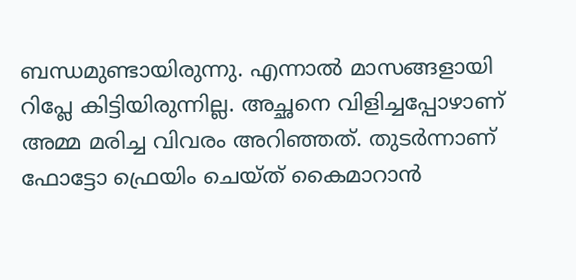ബന്ധമുണ്ടായിരുന്നു. എന്നാല്‍ മാസങ്ങളായി റിപ്ലേ കിട്ടിയിരുന്നില്ല. അച്ഛനെ വിളിച്ചപ്പോഴാണ് അമ്മ മരിച്ച വിവരം അറിഞ്ഞത്. തുടര്‍ന്നാണ് ഫോട്ടോ ഫ്രെയിം ചെയ്ത് കൈമാറാന്‍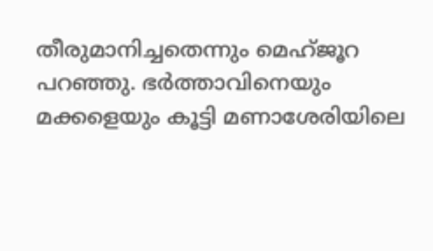തീരുമാനിച്ചതെന്നും മെഹ്ജൂറ പറഞ്ഞു. ഭര്‍ത്താവിനെയും മക്കളെയും കൂട്ടി മണാശേരിയിലെ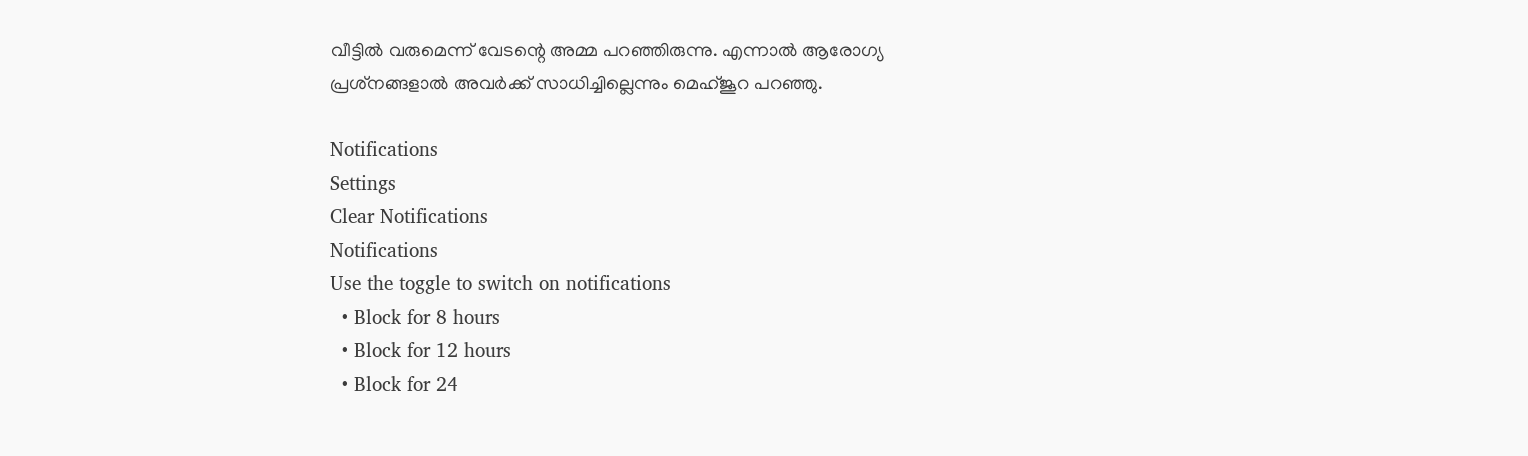വീട്ടില്‍ വരുമെന്ന് വേടന്റെ അമ്മ പറഞ്ഞിരുന്നു. എന്നാല്‍ ആരോഗ്യ പ്രശ്‌നങ്ങളാല്‍ അവര്‍ക്ക് സാധിച്ചില്ലെന്നും മെഹ്ജൂറ പറഞ്ഞു.

Notifications
Settings
Clear Notifications
Notifications
Use the toggle to switch on notifications
  • Block for 8 hours
  • Block for 12 hours
  • Block for 24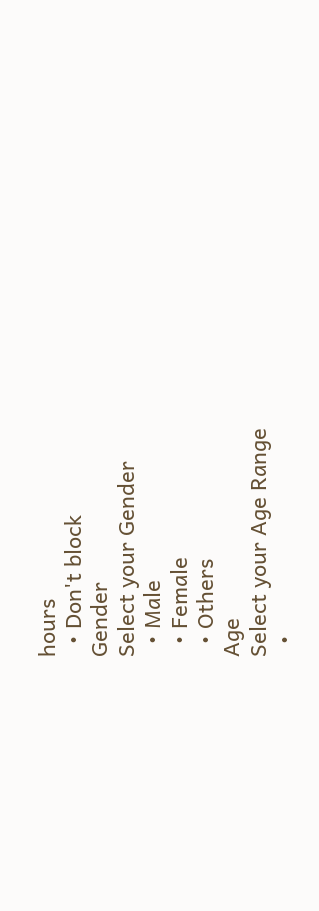hours
  • Don't block
Gender
Select your Gender
  • Male
  • Female
  • Others
Age
Select your Age Range
  •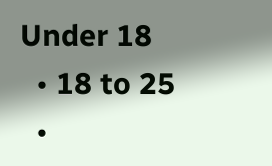Under 18
  • 18 to 25
  •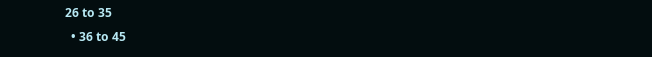26 to 35
  • 36 to 45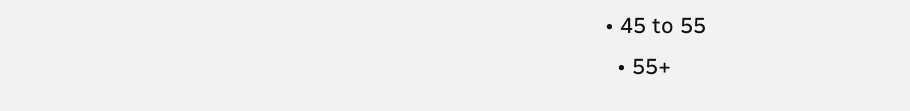• 45 to 55
  • 55+